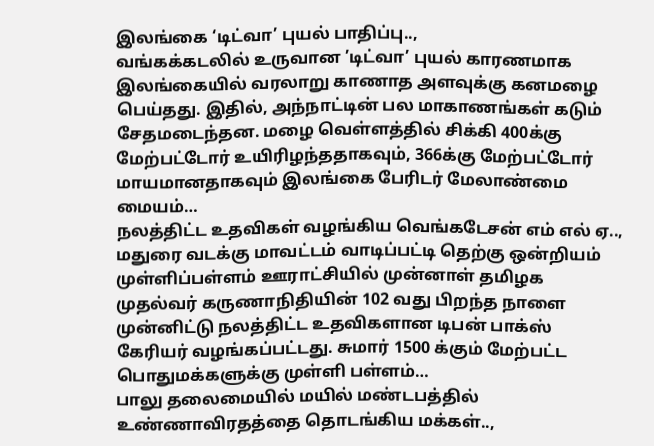இலங்கை ‘டிட்வா’ புயல் பாதிப்பு..,
வங்கக்கடலில் உருவான ’டிட்வா’ புயல் காரணமாக இலங்கையில் வரலாறு காணாத அளவுக்கு கனமழை பெய்தது. இதில், அந்நாட்டின் பல மாகாணங்கள் கடும் சேதமடைந்தன. மழை வெள்ளத்தில் சிக்கி 400க்கு மேற்பட்டோர் உயிரிழந்ததாகவும், 366க்கு மேற்பட்டோர் மாயமானதாகவும் இலங்கை பேரிடர் மேலாண்மை மையம்…
நலத்திட்ட உதவிகள் வழங்கிய வெங்கடேசன் எம் எல் ஏ..,
மதுரை வடக்கு மாவட்டம் வாடிப்பட்டி தெற்கு ஒன்றியம் முள்ளிப்பள்ளம் ஊராட்சியில் முன்னாள் தமிழக முதல்வர் கருணாநிதியின் 102 வது பிறந்த நாளை முன்னிட்டு நலத்திட்ட உதவிகளான டிபன் பாக்ஸ் கேரியர் வழங்கப்பட்டது. சுமார் 1500 க்கும் மேற்பட்ட பொதுமக்களுக்கு முள்ளி பள்ளம்…
பாலு தலைமையில் மயில் மண்டபத்தில் உண்ணாவிரதத்தை தொடங்கிய மக்கள்..,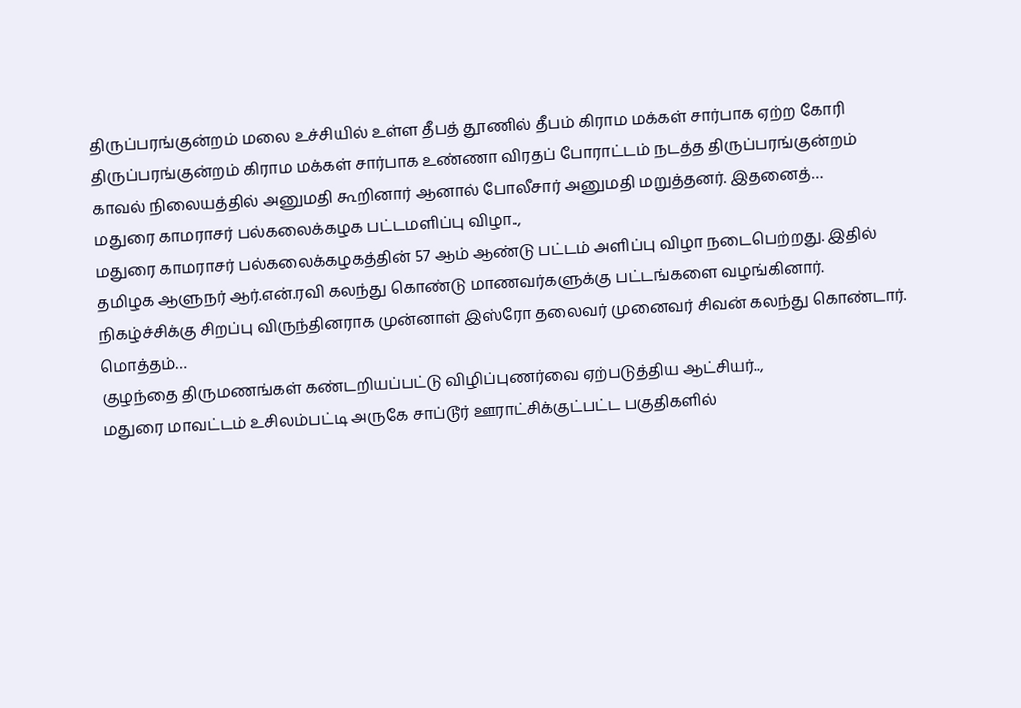திருப்பரங்குன்றம் மலை உச்சியில் உள்ள தீபத் தூணில் தீபம் கிராம மக்கள் சார்பாக ஏற்ற கோரி திருப்பரங்குன்றம் கிராம மக்கள் சார்பாக உண்ணா விரதப் போராட்டம் நடத்த திருப்பரங்குன்றம் காவல் நிலையத்தில் அனுமதி கூறினார் ஆனால் போலீசார் அனுமதி மறுத்தனர். இதனைத்…
மதுரை காமராசர் பல்கலைக்கழக பட்டமளிப்பு விழா..,
மதுரை காமராசர் பல்கலைக்கழகத்தின் 57 ஆம் ஆண்டு பட்டம் அளிப்பு விழா நடைபெற்றது. இதில் தமிழக ஆளுநர் ஆர்.என்.ரவி கலந்து கொண்டு மாணவர்களுக்கு பட்டங்களை வழங்கினார். நிகழ்ச்சிக்கு சிறப்பு விருந்தினராக முன்னாள் இஸ்ரோ தலைவர் முனைவர் சிவன் கலந்து கொண்டார். மொத்தம்…
குழந்தை திருமணங்கள் கண்டறியப்பட்டு விழிப்புணர்வை ஏற்படுத்திய ஆட்சியர்..,
மதுரை மாவட்டம் உசிலம்பட்டி அருகே சாப்டூர் ஊராட்சிக்குட்பட்ட பகுதிகளில்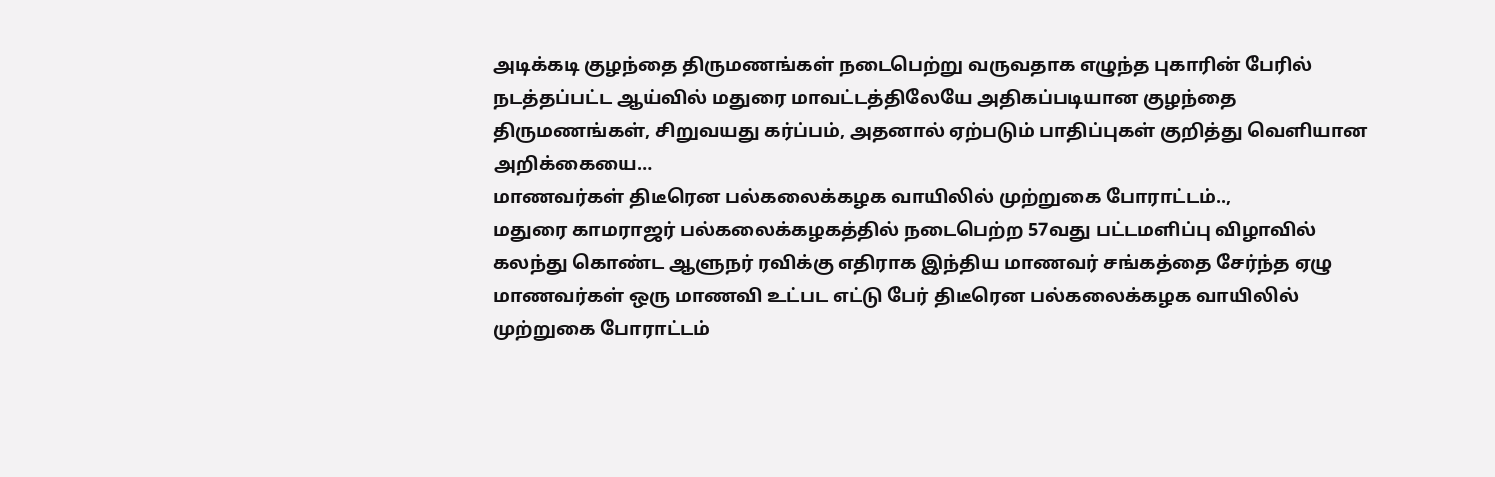அடிக்கடி குழந்தை திருமணங்கள் நடைபெற்று வருவதாக எழுந்த புகாரின் பேரில் நடத்தப்பட்ட ஆய்வில் மதுரை மாவட்டத்திலேயே அதிகப்படியான குழந்தை திருமணங்கள், சிறுவயது கர்ப்பம், அதனால் ஏற்படும் பாதிப்புகள் குறித்து வெளியான அறிக்கையை…
மாணவர்கள் திடீரென பல்கலைக்கழக வாயிலில் முற்றுகை போராட்டம்..,
மதுரை காமராஜர் பல்கலைக்கழகத்தில் நடைபெற்ற 57வது பட்டமளிப்பு விழாவில் கலந்து கொண்ட ஆளுநர் ரவிக்கு எதிராக இந்திய மாணவர் சங்கத்தை சேர்ந்த ஏழு மாணவர்கள் ஒரு மாணவி உட்பட எட்டு பேர் திடீரென பல்கலைக்கழக வாயிலில் முற்றுகை போராட்டம்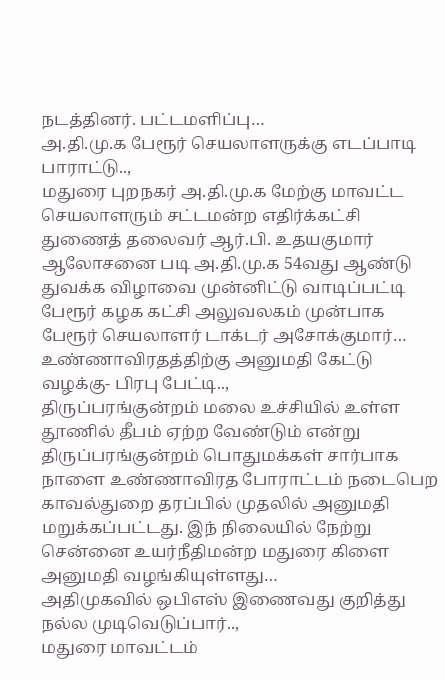நடத்தினர். பட்டமளிப்பு…
அ.தி.மு.க பேரூர் செயலாளருக்கு எடப்பாடி பாராட்டு..,
மதுரை புறநகர் அ.தி.மு.க மேற்கு மாவட்ட செயலாளரும் சட்டமன்ற எதிர்க்கட்சி துணைத் தலைவர் ஆர்.பி. உதயகுமார் ஆலோசனை படி அ.தி.மு.க 54வது ஆண்டு துவக்க விழாவை முன்னிட்டு வாடிப்பட்டி பேரூர் கழக கட்சி அலுவலகம் முன்பாக பேரூர் செயலாளர் டாக்டர் அசோக்குமார்…
உண்ணாவிரதத்திற்கு அனுமதி கேட்டு வழக்கு- பிரபு பேட்டி..,
திருப்பரங்குன்றம் மலை உச்சியில் உள்ள தூணில் தீபம் ஏற்ற வேண்டும் என்று திருப்பரங்குன்றம் பொதுமக்கள் சார்பாக நாளை உண்ணாவிரத போராட்டம் நடைபெற காவல்துறை தரப்பில் முதலில் அனுமதி மறுக்கப்பட்டது. இந் நிலையில் நேற்று சென்னை உயர்நீதிமன்ற மதுரை கிளை அனுமதி வழங்கியுள்ளது…
அதிமுகவில் ஒபிஎஸ் இணைவது குறித்து நல்ல முடிவெடுப்பார்..,
மதுரை மாவட்டம்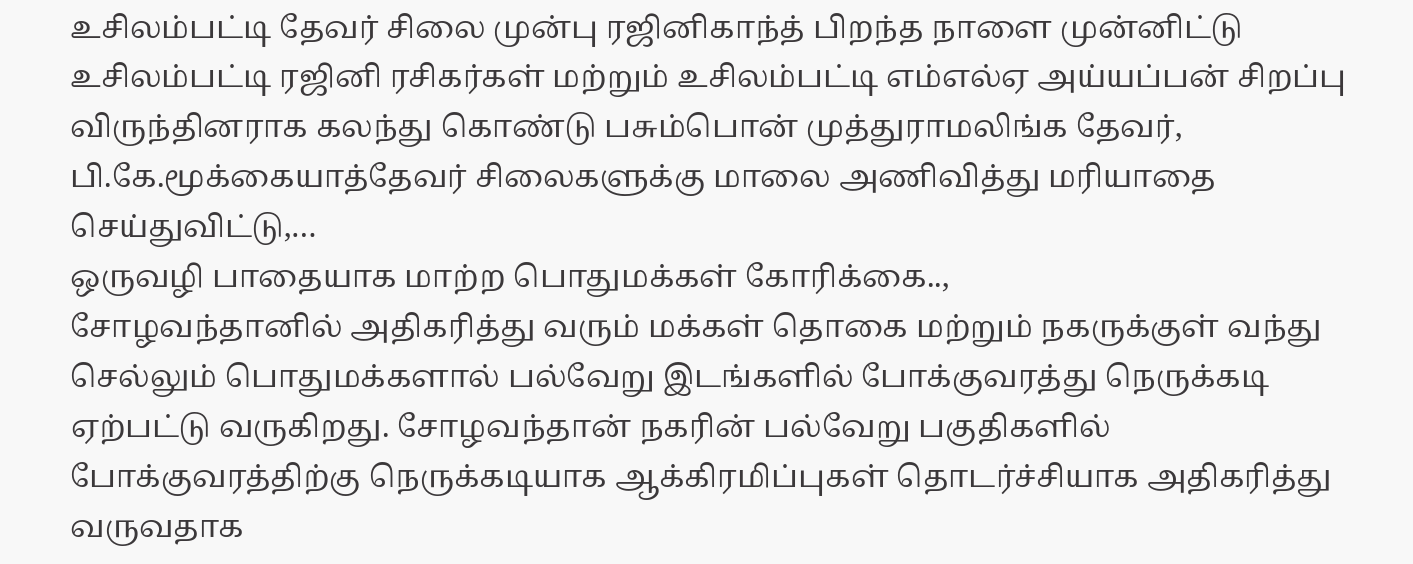உசிலம்பட்டி தேவர் சிலை முன்பு ரஜினிகாந்த் பிறந்த நாளை முன்னிட்டு உசிலம்பட்டி ரஜினி ரசிகர்கள் மற்றும் உசிலம்பட்டி எம்எல்ஏ அய்யப்பன் சிறப்பு விருந்தினராக கலந்து கொண்டு பசும்பொன் முத்துராமலிங்க தேவர், பி.கே.மூக்கையாத்தேவர் சிலைகளுக்கு மாலை அணிவித்து மரியாதை செய்துவிட்டு,…
ஒருவழி பாதையாக மாற்ற பொதுமக்கள் கோரிக்கை..,
சோழவந்தானில் அதிகரித்து வரும் மக்கள் தொகை மற்றும் நகருக்குள் வந்து செல்லும் பொதுமக்களால் பல்வேறு இடங்களில் போக்குவரத்து நெருக்கடி ஏற்பட்டு வருகிறது. சோழவந்தான் நகரின் பல்வேறு பகுதிகளில் போக்குவரத்திற்கு நெருக்கடியாக ஆக்கிரமிப்புகள் தொடர்ச்சியாக அதிகரித்து வருவதாக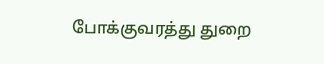போக்குவரத்து துறை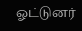ஓட்டுனர்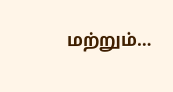மற்றும்…